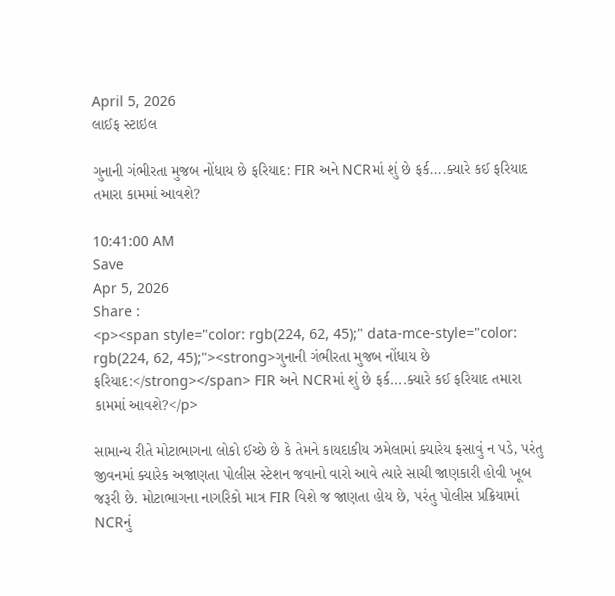April 5, 2026
લાઈફ સ્ટાઇલ

ગુનાની ગંભીરતા મુજબ નોંધાય છે ફરિયાદ: FIR અને NCRમાં શું છે ફર્ક....ક્યારે કઈ ફરિયાદ તમારા કામમાં આવશે?

10:41:00 AM
Save
Apr 5, 2026
Share :
<p><span style="color: rgb(224, 62, 45);" data-mce-style="color: rgb(224, 62, 45);"><strong>ગુનાની ગંભીરતા મુજબ નોંધાય છે ફરિયાદ:</strong></span> FIR અને NCRમાં શું છે ફર્ક....ક્યારે કઈ ફરિયાદ તમારા કામમાં આવશે?</p>

સામાન્ય રીતે મોટાભાગના લોકો ઈચ્છે છે કે તેમને કાયદાકીય ઝમેલામાં ક્યારેય ફસાવું ન પડે, પરંતુ જીવનમાં ક્યારેક અજાણતા પોલીસ સ્ટેશન જવાનો વારો આવે ત્યારે સાચી જાણકારી હોવી ખૂબ જરૂરી છે. મોટાભાગના નાગરિકો માત્ર FIR વિશે જ જાણતા હોય છે, પરંતુ પોલીસ પ્રક્રિયામાં NCRનું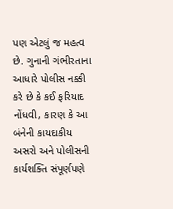પણ એટલું જ મહત્વ છે. ગુનાની ગંભીરતાના આધારે પોલીસ નક્કી કરે છે કે કઈ ફરિયાદ નોંધવી, કારણ કે આ બંનેની કાયદાકીય અસરો અને પોલીસની કાર્યશક્તિ સંપૂર્ણપણે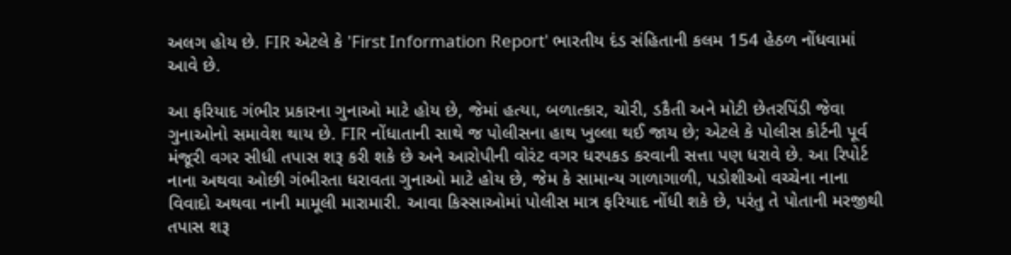અલગ હોય છે. FIR એટલે કે 'First Information Report' ભારતીય દંડ સંહિતાની કલમ 154 હેઠળ નોંધવામાં આવે છે.

આ ફરિયાદ ગંભીર પ્રકારના ગુનાઓ માટે હોય છે, જેમાં હત્યા, બળાત્કાર, ચોરી, ડકૈતી અને મોટી છેતરપિંડી જેવા ગુનાઓનો સમાવેશ થાય છે. FIR નોંધાતાની સાથે જ પોલીસના હાથ ખુલ્લા થઈ જાય છે; એટલે કે પોલીસ કોર્ટની પૂર્વ મંજૂરી વગર સીધી તપાસ શરૂ કરી શકે છે અને આરોપીની વોરંટ વગર ધરપકડ કરવાની સત્તા પણ ધરાવે છે. આ રિપોર્ટ નાના અથવા ઓછી ગંભીરતા ધરાવતા ગુનાઓ માટે હોય છે, જેમ કે સામાન્ય ગાળાગાળી, પડોશીઓ વચ્ચેના નાના વિવાદો અથવા નાની મામૂલી મારામારી. આવા કિસ્સાઓમાં પોલીસ માત્ર ફરિયાદ નોંધી શકે છે, પરંતુ તે પોતાની મરજીથી તપાસ શરૂ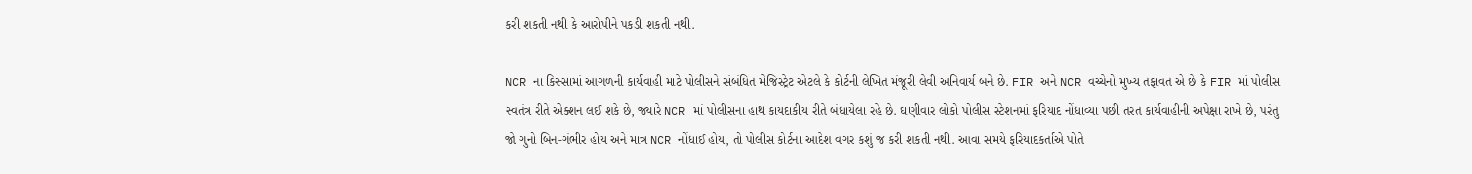કરી શકતી નથી કે આરોપીને પકડી શકતી નથી.

NCR ના કિસ્સામાં આગળની કાર્યવાહી માટે પોલીસને સંબંધિત મેજિસ્ટ્રેટ એટલે કે કોર્ટની લેખિત મંજૂરી લેવી અનિવાર્ય બને છે. FIR અને NCR વચ્ચેનો મુખ્ય તફાવત એ છે કે FIR માં પોલીસ સ્વતંત્ર રીતે એક્શન લઈ શકે છે, જ્યારે NCR માં પોલીસના હાથ કાયદાકીય રીતે બંધાયેલા રહે છે. ઘણીવાર લોકો પોલીસ સ્ટેશનમાં ફરિયાદ નોંધાવ્યા પછી તરત કાર્યવાહીની અપેક્ષા રાખે છે, પરંતુ જો ગુનો બિન-ગંભીર હોય અને માત્ર NCR નોંધાઈ હોય, તો પોલીસ કોર્ટના આદેશ વગર કશું જ કરી શકતી નથી. આવા સમયે ફરિયાદકર્તાએ પોતે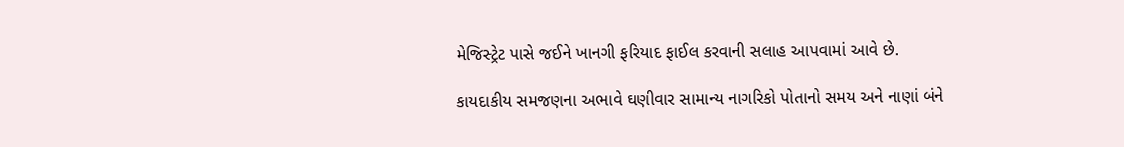મેજિસ્ટ્રેટ પાસે જઈને ખાનગી ફરિયાદ ફાઈલ કરવાની સલાહ આપવામાં આવે છે.

કાયદાકીય સમજણના અભાવે ઘણીવાર સામાન્ય નાગરિકો પોતાનો સમય અને નાણાં બંને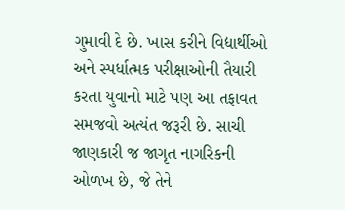ગુમાવી દે છે. ખાસ કરીને વિદ્યાર્થીઓ અને સ્પર્ધાત્મક પરીક્ષાઓની તૈયારી કરતા યુવાનો માટે પણ આ તફાવત સમજવો અત્યંત જરૂરી છે. સાચી જાણકારી જ જાગૃત નાગરિકની ઓળખ છે, જે તેને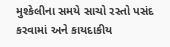મુશ્કેલીના સમયે સાચો રસ્તો પસંદ કરવામાં અને કાયદાકીય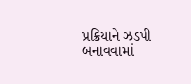પ્રક્રિયાને ઝડપી બનાવવામાં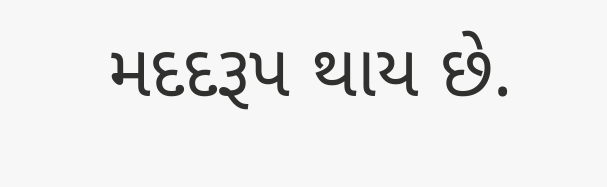મદદરૂપ થાય છે.